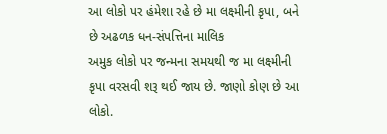આ લોકો પર હંમેશા રહે છે મા લક્ષ્મીની કૃપા, બને છે અઢળક ધન-સંપત્તિના માલિક
અમુક લોકો પર જન્મના સમયથી જ મા લક્ષ્મીની કૃપા વરસવી શરૂ થઈ જાય છે. જાણો કોણ છે આ લોકો.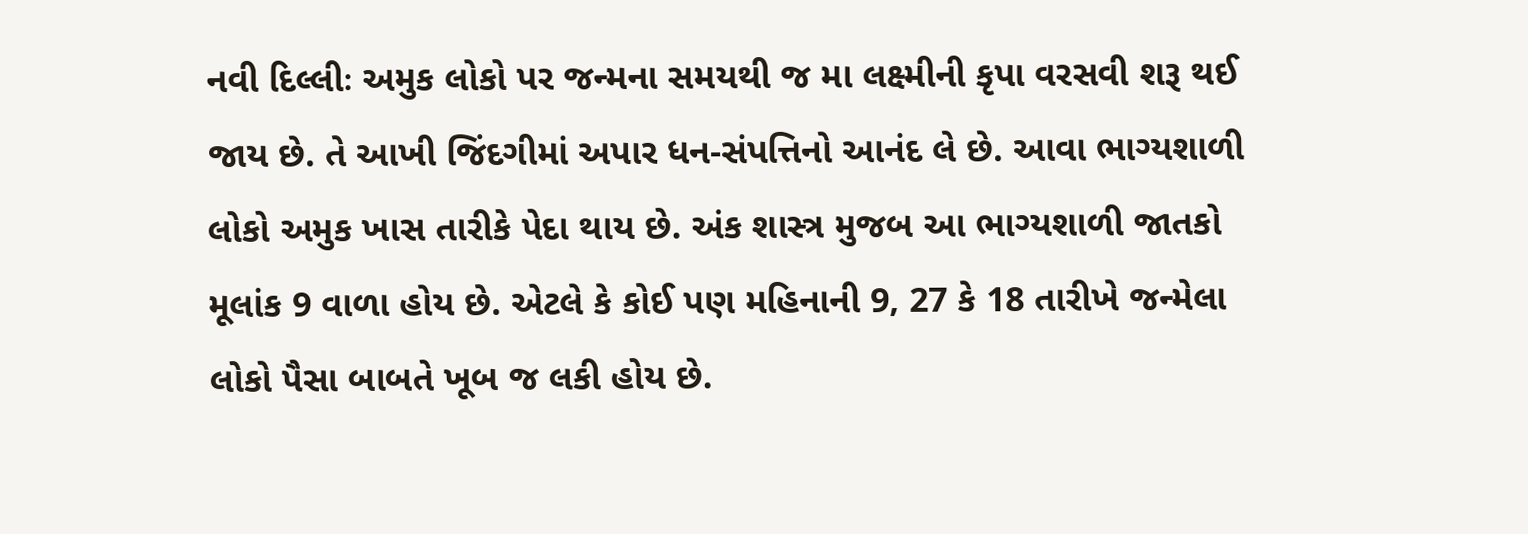નવી દિલ્લીઃ અમુક લોકો પર જન્મના સમયથી જ મા લક્ષ્મીની કૃપા વરસવી શરૂ થઈ જાય છે. તે આખી જિંદગીમાં અપાર ધન-સંપત્તિનો આનંદ લે છે. આવા ભાગ્યશાળી લોકો અમુક ખાસ તારીકે પેદા થાય છે. અંક શાસ્ત્ર મુજબ આ ભાગ્યશાળી જાતકો મૂલાંક 9 વાળા હોય છે. એટલે કે કોઈ પણ મહિનાની 9, 27 કે 18 તારીખે જન્મેલા લોકો પૈસા બાબતે ખૂબ જ લકી હોય છે.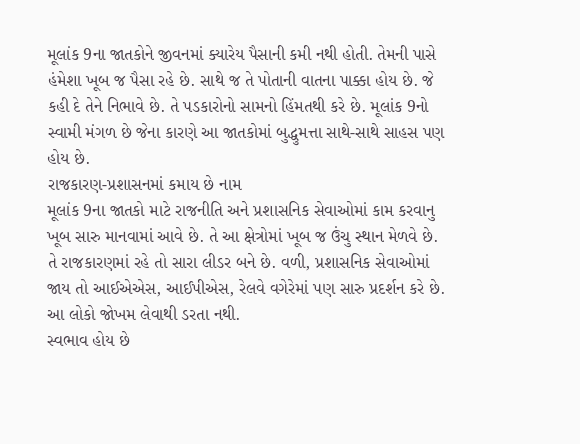મૂલાંક 9ના જાતકોને જીવનમાં ક્યારેય પૈસાની કમી નથી હોતી. તેમની પાસે હંમેશા ખૂબ જ પૈસા રહે છે. સાથે જ તે પોતાની વાતના પાક્કા હોય છે. જે કહી દે તેને નિભાવે છે. તે પડકારોનો સામનો હિંમતથી કરે છે. મૂલાંક 9નો સ્વામી મંગળ છે જેના કારણે આ જાતકોમાં બુદ્ધુમત્તા સાથે-સાથે સાહસ પણ હોય છે.
રાજકારણ-પ્રશાસનમાં કમાય છે નામ
મૂલાંક 9ના જાતકો માટે રાજનીતિ અને પ્રશાસનિક સેવાઓમાં કામ કરવાનુ ખૂબ સારુ માનવામાં આવે છે. તે આ ક્ષેત્રોમાં ખૂબ જ ઉંચુ સ્થાન મેળવે છે. તે રાજકારણમાં રહે તો સારા લીડર બને છે. વળી, પ્રશાસનિક સેવાઓમાં જાય તો આઈએએસ, આઈપીએસ, રેલવે વગેરેમાં પણ સારુ પ્રદર્શન કરે છે. આ લોકો જોખમ લેવાથી ડરતા નથી.
સ્વભાવ હોય છે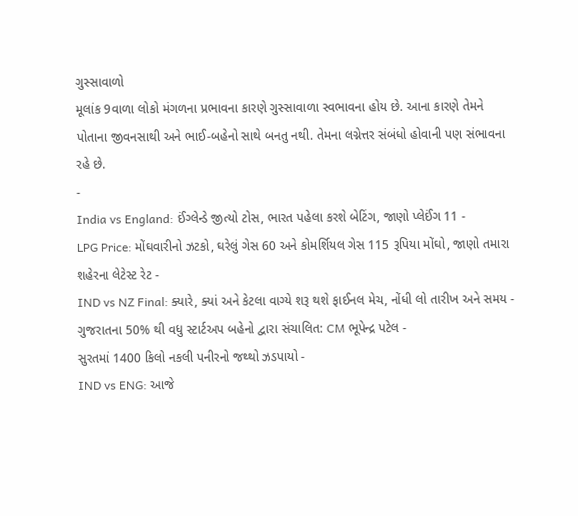ગુસ્સાવાળો
મૂલાંક 9વાળા લોકો મંગળના પ્રભાવના કારણે ગુસ્સાવાળા સ્વભાવના હોય છે. આના કારણે તેમને પોતાના જીવનસાથી અને ભાઈ-બહેનો સાથે બનતુ નથી. તેમના લગ્નેત્તર સંબંધો હોવાની પણ સંભાવના રહે છે.
-
India vs England: ઈંગ્લેન્ડે જીત્યો ટોસ, ભારત પહેલા કરશે બેટિંગ, જાણો પ્લેઈંગ 11 -
LPG Price: મોંઘવારીનો ઝટકો, ઘરેલું ગેસ 60 અને કોમર્શિયલ ગેસ 115 રૂપિયા મોંઘો, જાણો તમારા શહેરના લેટેસ્ટ રેટ -
IND vs NZ Final: ક્યારે, ક્યાં અને કેટલા વાગ્યે શરૂ થશે ફાઈનલ મેચ, નોંધી લો તારીખ અને સમય -
ગુજરાતના 50% થી વધુ સ્ટાર્ટઅપ બહેનો દ્વારા સંચાલિત: CM ભૂપેન્દ્ર પટેલ -
સુરતમાં 1400 કિલો નકલી પનીરનો જથ્થો ઝડપાયો -
IND vs ENG: આજે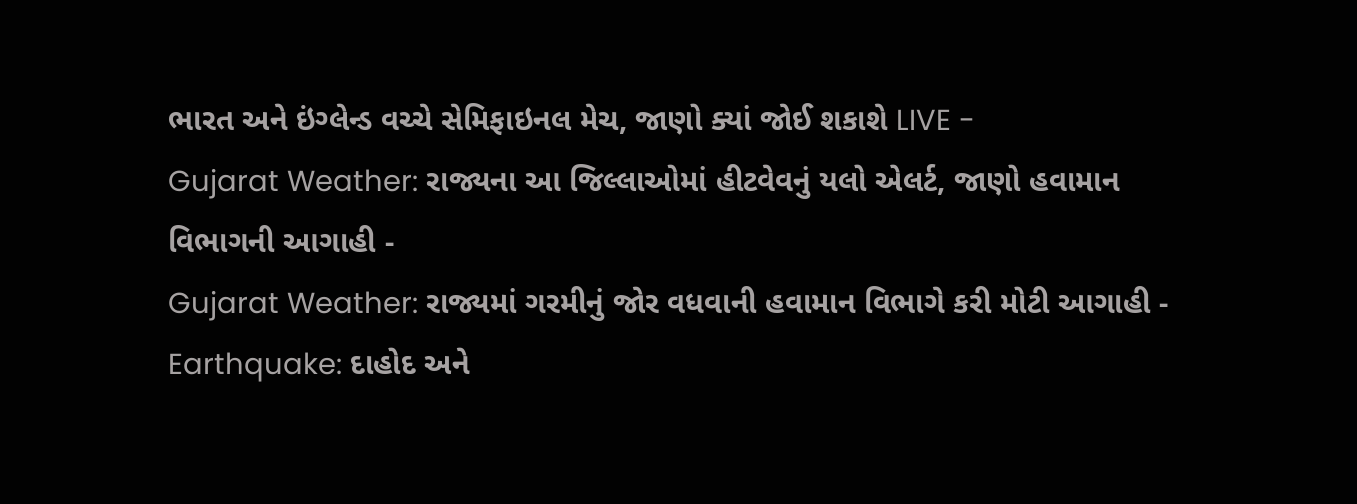ભારત અને ઇંગ્લેન્ડ વચ્ચે સેમિફાઇનલ મેચ, જાણો ક્યાં જોઈ શકાશે LIVE -
Gujarat Weather: રાજ્યના આ જિલ્લાઓમાં હીટવેવનું યલો એલર્ટ, જાણો હવામાન વિભાગની આગાહી -
Gujarat Weather: રાજ્યમાં ગરમીનું જોર વધવાની હવામાન વિભાગે કરી મોટી આગાહી -
Earthquake: દાહોદ અને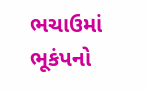ભચાઉમાં ભૂકંપનો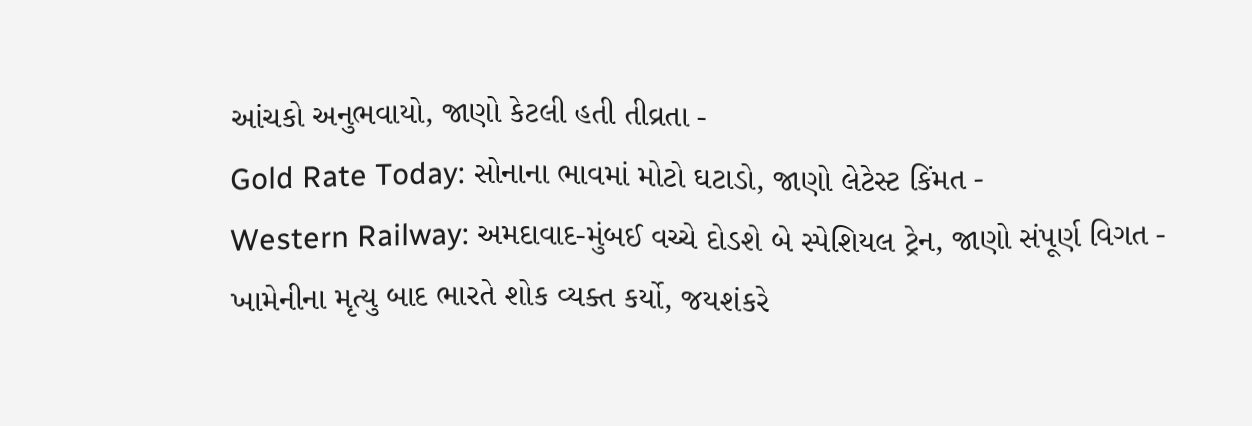આંચકો અનુભવાયો, જાણો કેટલી હતી તીવ્રતા -
Gold Rate Today: સોનાના ભાવમાં મોટો ઘટાડો, જાણો લેટેસ્ટ કિંમત -
Western Railway: અમદાવાદ-મુંબઈ વચ્ચે દોડશે બે સ્પેશિયલ ટ્રેન, જાણો સંપૂર્ણ વિગત -
ખામેનીના મૃત્યુ બાદ ભારતે શોક વ્યક્ત કર્યો, જયશંકરે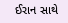ઈરાન સાથે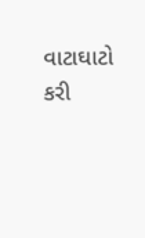વાટાઘાટો કરી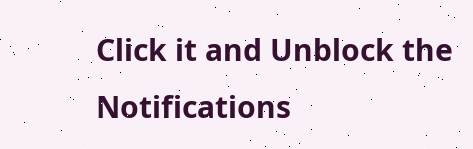Click it and Unblock the Notifications